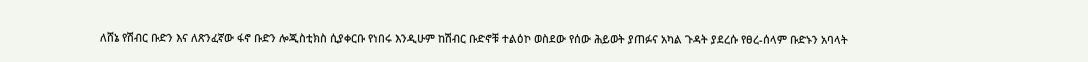ለሸኔ የሽብር ቡድን እና ለጽንፈኛው ፋኖ ቡድን ሎጂስቲክስ ሲያቀርቡ የነበሩ እንዲሁም ከሽብር ቡድኖቹ ተልዕኮ ወስደው የሰው ሕይወት ያጠፉና አካል ጉዳት ያደረሱ የፀረ-ሰላም ቡድኑን አባላት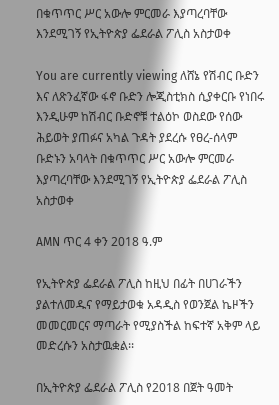በቁጥጥር ሥር አውሎ ምርመራ እያጣረባቸው እንደሚገኝ የኢትዮጵያ ፌደራል ፖሊስ አስታወቀ

You are currently viewing ለሸኔ የሽብር ቡድን እና ለጽንፈኛው ፋኖ ቡድን ሎጂስቲክስ ሲያቀርቡ የነበሩ እንዲሁም ከሽብር ቡድኖቹ ተልዕኮ ወስደው የሰው ሕይወት ያጠፉና አካል ጉዳት ያደረሱ የፀረ-ሰላም ቡድኑን አባላት በቁጥጥር ሥር አውሎ ምርመራ እያጣረባቸው እንደሚገኝ የኢትዮጵያ ፌደራል ፖሊስ አስታወቀ

AMN ጥር 4 ቀን 2018 ዓ.ም

የኢትዮጵያ ፌደራል ፖሊስ ከዚህ በፊት በሀገራችን ያልተለመዱና የማይታወቁ አዳዲስ የወንጀል ኬዞችን መመርመርና ማጣራት የሚያስችል ከፍተኛ አቅም ላይ መድረሱን አስታዉቋል፡፡

በኢትዮጵያ ፌደራል ፖሊስ የ2018 በጀት ዓመት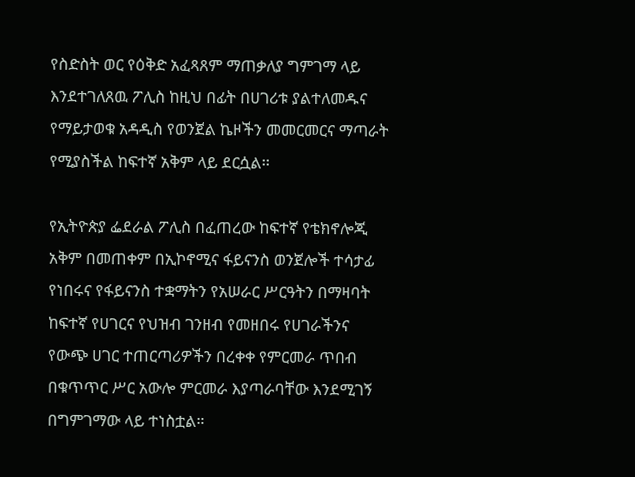የስድስት ወር የዕቅድ አፈጻጸም ማጠቃለያ ግምገማ ላይ እንደተገለጸዉ ፖሊስ ከዚህ በፊት በሀገሪቱ ያልተለመዱና የማይታወቁ አዳዲስ የወንጀል ኬዞችን መመርመርና ማጣራት የሚያስችል ከፍተኛ አቅም ላይ ደርሷል፡፡

የኢትዮጵያ ፌደራል ፖሊስ በፈጠረው ከፍተኛ የቴክኖሎጂ አቅም በመጠቀም በኢኮኖሚና ፋይናንስ ወንጀሎች ተሳታፊ የነበሩና የፋይናንስ ተቋማትን የአሠራር ሥርዓትን በማዛባት ከፍተኛ የሀገርና የህዝብ ገንዘብ የመዘበሩ የሀገራችንና የውጭ ሀገር ተጠርጣሪዎችን በረቀቀ የምርመራ ጥበብ በቁጥጥር ሥር አውሎ ምርመራ እያጣራባቸው እንደሚገኝ በግምገማው ላይ ተነስቷል።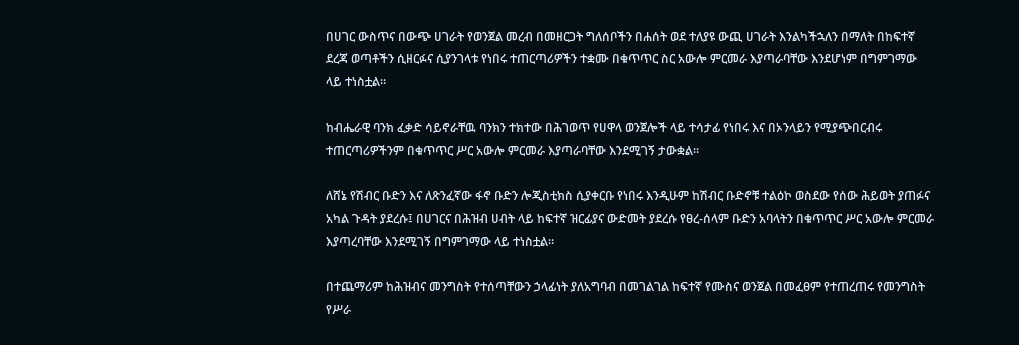በሀገር ውስጥና በውጭ ሀገራት የወንጀል መረብ በመዘርጋት ግለሰቦችን በሐሰት ወደ ተለያዩ ውጪ ሀገራት እንልካችኋለን በማለት በከፍተኛ ደረጃ ወጣቶችን ሲዘርፉና ሲያንገላቱ የነበሩ ተጠርጣሪዎችን ተቋሙ በቁጥጥር ስር አውሎ ምርመራ እያጣራባቸው እንደሆነም በግምገማው ላይ ተነስቷል።

ከብሔራዊ ባንክ ፈቃድ ሳይኖራቸዉ ባንክን ተክተው በሕገወጥ የሀዋላ ወንጀሎች ላይ ተሳታፊ የነበሩ እና በኦንላይን የሚያጭበርብሩ ተጠርጣሪዎችንም በቁጥጥር ሥር አውሎ ምርመራ እያጣራባቸው እንደሚገኝ ታውቋል።

ለሸኔ የሽብር ቡድን እና ለጽንፈኛው ፋኖ ቡድን ሎጂስቲክስ ሲያቀርቡ የነበሩ እንዲሁም ከሽብር ቡድኖቹ ተልዕኮ ወስደው የሰው ሕይወት ያጠፉና አካል ጉዳት ያደረሱ፤ በሀገርና በሕዝብ ሀብት ላይ ከፍተኛ ዝርፊያና ውድመት ያደረሱ የፀረ-ሰላም ቡድን አባላትን በቁጥጥር ሥር አውሎ ምርመራ እያጣረባቸው እንደሚገኝ በግምገማው ላይ ተነስቷል።

በተጨማሪም ከሕዝብና መንግስት የተሰጣቸውን ኃላፊነት ያለአግባብ በመገልገል ከፍተኛ የሙስና ወንጀል በመፈፀም የተጠረጠሩ የመንግስት የሥራ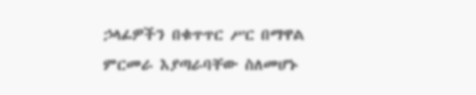ኃላፊዎችን በቁጥጥር ሥር በማዋል ምርመራ እያጣራባቸው ስለመሆኑ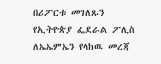በሪፖርቱ መገለጹን የኢትዮጵያ ፌደራል ፖሊስ ለኤኤምኤን የላከዉ መረጃ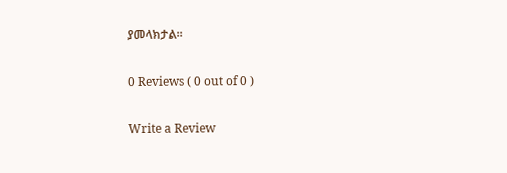ያመላክታል፡፡

0 Reviews ( 0 out of 0 )

Write a Review